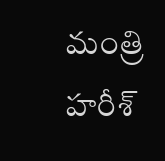మంత్రి హరీశ్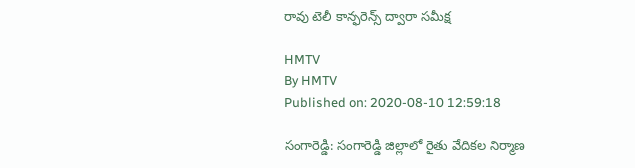రావు టెలీ కాన్ఫరెన్స్ ద్వారా సమీక్ష

HMTV
By HMTV
Published on: 2020-08-10 12:59:18

సంగారెడ్డి: సంగారెడ్డి జిల్లాలో రైతు వేదికల నిర్మాణ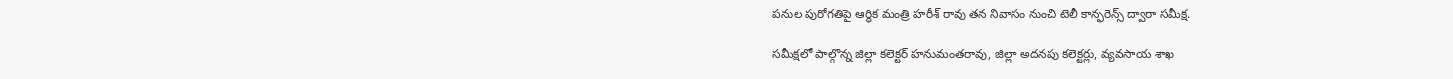పనుల పురోగతిపై ఆర్థిక మంత్రి హరీశ్ రావు తన నివాసం నుంచి టెలీ కాన్ఫరెన్స్ ద్వారా సమీక్ష.

సమీక్షలో పాల్గొన్న జిల్లా కలెక్టర్ హనుమంతరావు, జిల్లా అదనపు కలెక్టర్లు, వ్యవసాయ శాఖ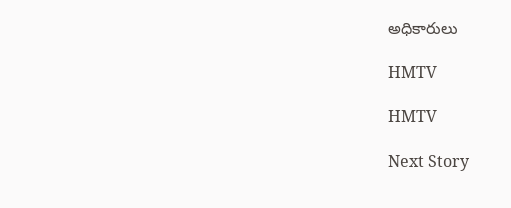అధికారులు

HMTV

HMTV

Next Story